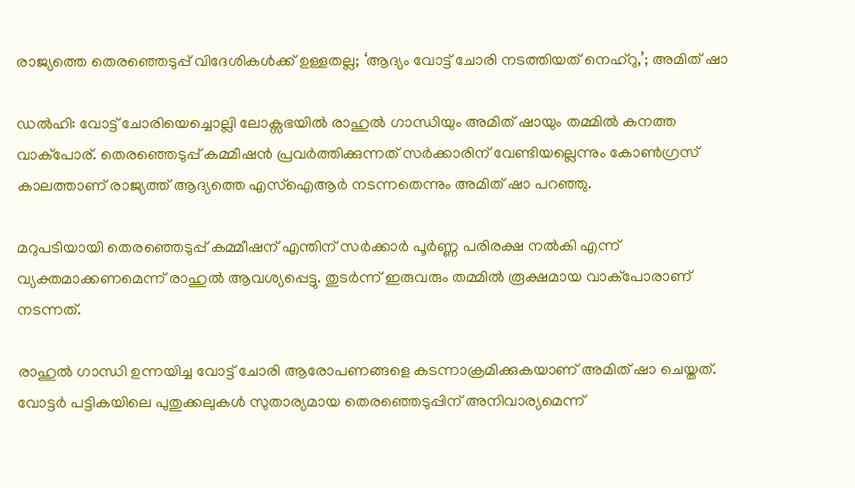രാജ്യത്തെ തെരഞ്ഞെടുപ്പ് വിദേശികള്‍ക്ക് ഉള്ളതല്ല; ‘ആദ്യം വോട്ട് ചോരി നടത്തിയത് നെഹ്റു,’; അമിത് ഷാ

ഡൽഹി: വോട്ട് ചോരിയെച്ചൊല്ലി ലോക്സഭയിൽ രാഹുൽ ഗാന്ധിയും അമിത് ഷായും തമ്മിൽ കനത്ത വാക്‌പോര്. തെരഞ്ഞെടുപ്പ് കമ്മീഷന്‍ പ്രവര്‍ത്തിക്കുന്നത് സര്‍ക്കാരിന് വേണ്ടിയല്ലെന്നും കോണ്‍ഗ്രസ് കാലത്താണ് രാജ്യത്ത് ആദ്യത്തെ എസ്ഐആര്‍ നടന്നതെന്നും അമിത് ഷാ പറഞ്ഞു.

മറുപടിയായി തെരഞ്ഞെടുപ്പ് കമ്മീഷന് എന്തിന് സർക്കാർ പൂര്‍ണ്ണ പരിരക്ഷ നല്‍കി എന്ന് വ്യക്തമാക്കണമെന്ന് രാഹുൽ ആവശ്യപ്പെട്ടു. തുടർന്ന് ഇരുവരും തമ്മിൽ രൂക്ഷമായ വാക്‌പോരാണ് നടന്നത്.

രാഹുൽ ഗാന്ധി ഉന്നയിച്ച വോട്ട് ചോരി ആരോപണങ്ങളെ കടന്നാക്രമിക്കുകയാണ് അമിത് ഷാ ചെയ്തത്. വോട്ടര്‍ പട്ടികയിലെ പുതുക്കലുകള്‍ സുതാര്യമായ തെരഞ്ഞെടുപ്പിന് അനിവാര്യമെന്ന്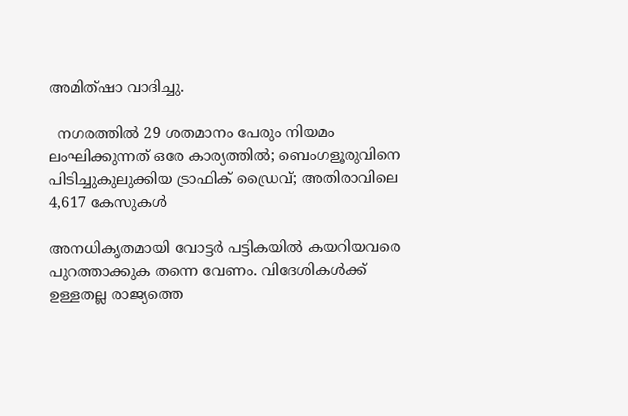അമിത്ഷാ വാദിച്ചു.

  നഗരത്തിൽ 29 ശതമാനം പേരും നിയമം ലംഘിക്കുന്നത് ഒരേ കാര്യത്തിൽ; ബെംഗളൂരുവിനെ പിടിച്ചുകുലുക്കിയ ട്രാഫിക് ഡ്രൈവ്; അതിരാവിലെ 4,617 കേസുകൾ

അനധികൃതമായി വോട്ടര്‍ പട്ടികയില്‍ കയറിയവരെ പുറത്താക്കുക തന്നെ വേണം. വിദേശികള്‍ക്ക് ഉള്ളതല്ല രാജ്യത്തെ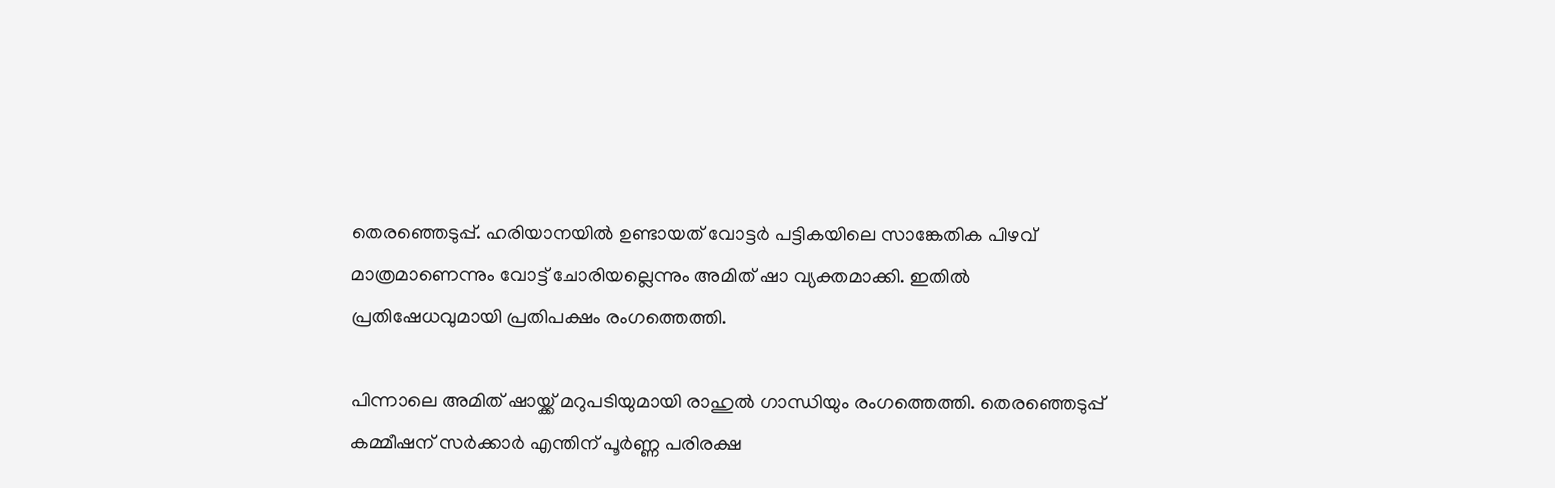തെരഞ്ഞെടുപ്പ്. ഹരിയാനയിൽ ഉണ്ടായത് വോട്ടര്‍ പട്ടികയിലെ സാങ്കേതിക പിഴവ് മാത്രമാണെന്നും വോട്ട് ചോരിയല്ലെന്നും അമിത് ഷാ വ്യക്തമാക്കി. ഇതിൽ പ്രതിഷേധവുമായി പ്രതിപക്ഷം രംഗത്തെത്തി.

പിന്നാലെ അമിത് ഷായ്ക്ക് മറുപടിയുമായി രാഹുൽ ഗാന്ധിയും രംഗത്തെത്തി. തെരഞ്ഞെടുപ്പ് കമ്മീഷന് സർക്കാർ എന്തിന് പൂര്‍ണ്ണ പരിരക്ഷ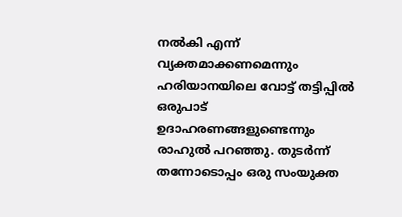നല്‍കി എന്ന് വ്യക്തമാക്കണമെന്നും ഹരിയാനയിലെ വോട്ട് തട്ടിപ്പില്‍ ഒരുപാട് ഉദാഹരണങ്ങളുണ്ടെന്നും രാഹുൽ പറഞ്ഞു. തുടർന്ന് തന്നോടൊപ്പം ഒരു സംയുക്ത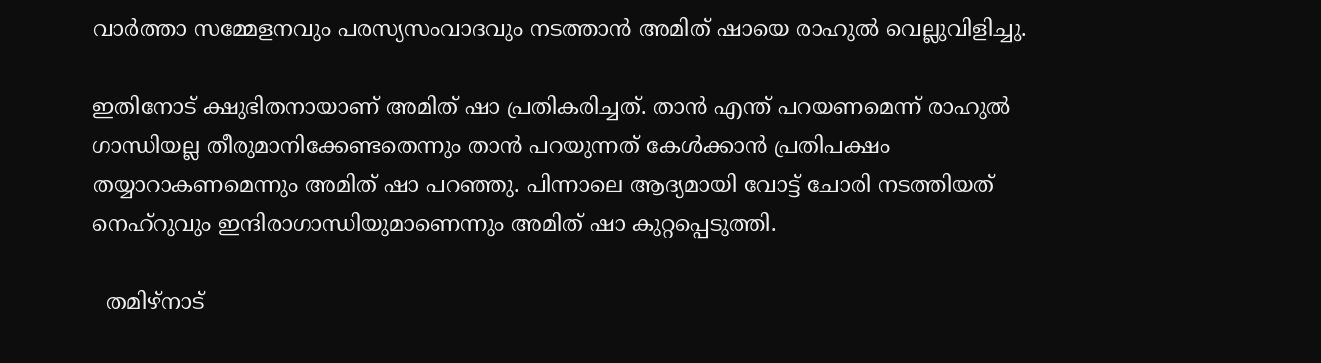വാര്‍ത്താ സമ്മേളനവും പരസ്യസംവാദവും നടത്താൻ അമിത് ഷായെ രാഹുൽ വെല്ലുവിളിച്ചു.

ഇതിനോട് ക്ഷുഭിതനായാണ് അമിത് ഷാ പ്രതികരിച്ചത്. താന്‍ എന്ത് പറയണമെന്ന് രാഹുല്‍ ഗാന്ധിയല്ല തീരുമാനിക്കേണ്ടതെന്നും താൻ പറയുന്നത് കേൾക്കാൻ പ്രതിപക്ഷം തയ്യാറാകണമെന്നും അമിത് ഷാ പറഞ്ഞു. പിന്നാലെ ആദ്യമായി വോട്ട് ചോരി നടത്തിയത് നെഹ്‌റുവും ഇന്ദിരാഗാന്ധിയുമാണെന്നും അമിത് ഷാ കുറ്റപ്പെടുത്തി.

  തമിഴ്‌നാട്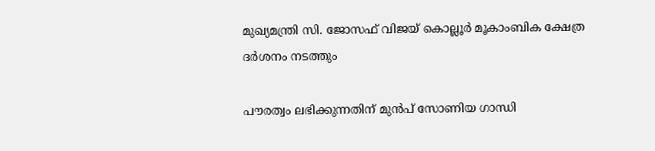മുഖ്യമന്ത്രി സി. ജോസഫ് വിജയ് കൊല്ലൂർ മൂകാംബിക ക്ഷേത്ര ദർശനം നടത്തും

പൗരത്വം ലഭിക്കുന്നതിന് മുൻപ് സോണിയ ഗാന്ധി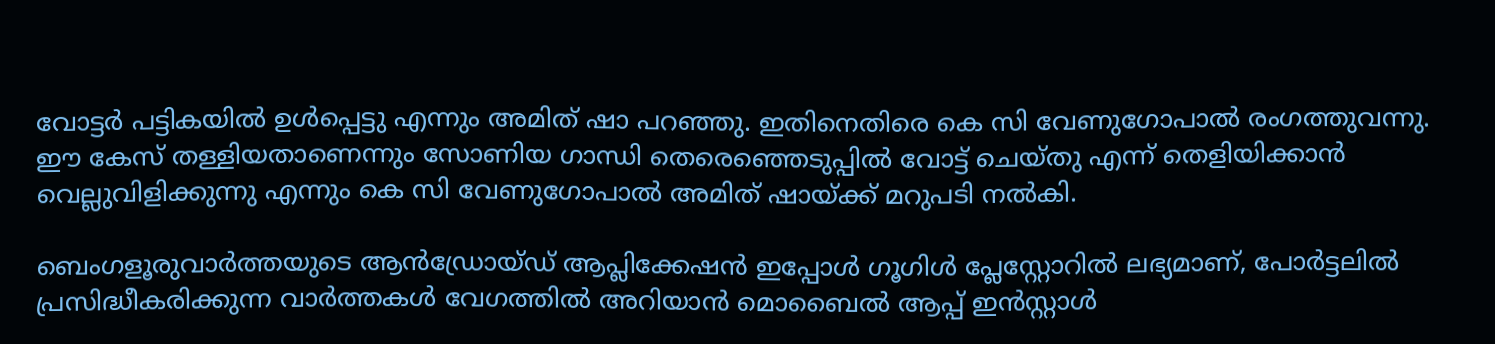വോട്ടർ പട്ടികയിൽ ഉൾപ്പെട്ടു എന്നും അമിത് ഷാ പറഞ്ഞു. ഇതിനെതിരെ കെ സി വേണുഗോപാൽ രംഗത്തുവന്നു. ഈ കേസ് തള്ളിയതാണെന്നും സോണിയ ഗാന്ധി തെരെഞ്ഞെടുപ്പിൽ വോട്ട് ചെയ്തു എന്ന് തെളിയിക്കാൻ വെല്ലുവിളിക്കുന്നു എന്നും കെ സി വേണുഗോപാൽ അമിത് ഷായ്ക്ക് മറുപടി നൽകി.

ബെംഗളൂരുവാർത്തയുടെ ആൻഡ്രോയ്ഡ് ആപ്ലിക്കേഷൻ ഇപ്പോൾ ഗൂഗിൾ പ്ലേസ്റ്റോറിൽ ലഭ്യമാണ്, പോർട്ടലിൽ പ്രസിദ്ധീകരിക്കുന്ന വാർത്തകൾ വേഗത്തിൽ അറിയാൻ മൊബൈൽ ആപ്പ് ഇൻസ്റ്റാൾ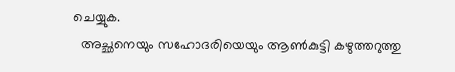ചെയ്യുക.
  അച്ഛനെയും സഹോദരിയെയും ആൺകുട്ടി കഴുത്തറുത്തു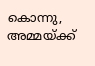കൊന്നു, അമ്മയ്ക്ക്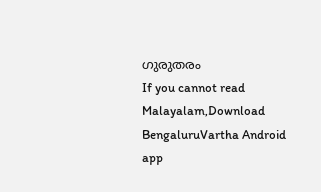ഗുരുതരം
If you cannot read Malayalam,Download BengaluruVartha Android app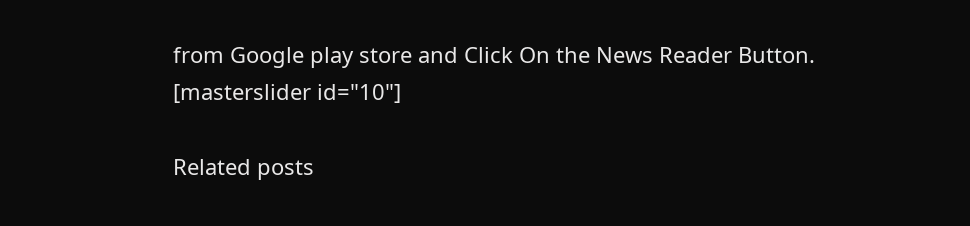from Google play store and Click On the News Reader Button. [masterslider id="10"]

Related posts